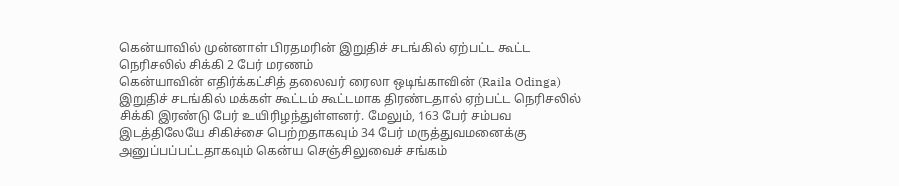கென்யாவில் முன்னாள் பிரதமரின் இறுதிச் சடங்கில் ஏற்பட்ட கூட்ட நெரிசலில் சிக்கி 2 பேர் மரணம்
கென்யாவின் எதிர்க்கட்சித் தலைவர் ரைலா ஒடிங்காவின் (Raila Odinga) இறுதிச் சடங்கில் மக்கள் கூட்டம் கூட்டமாக திரண்டதால் ஏற்பட்ட நெரிசலில் சிக்கி இரண்டு பேர் உயிரிழந்துள்ளனர். மேலும், 163 பேர் சம்பவ இடத்திலேயே சிகிச்சை பெற்றதாகவும் 34 பேர் மருத்துவமனைக்கு அனுப்பப்பட்டதாகவும் கென்ய செஞ்சிலுவைச் சங்கம்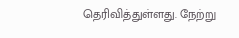தெரிவித்துள்ளது. நேற்று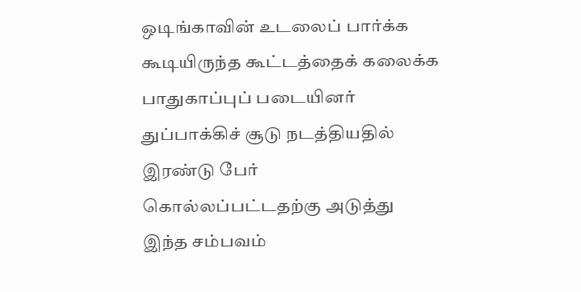ஒடிங்காவின் உடலைப் பார்க்க கூடியிருந்த கூட்டத்தைக் கலைக்க பாதுகாப்புப் படையினர் துப்பாக்கிச் சூடு நடத்தியதில் இரண்டு பேர் கொல்லப்பட்டதற்கு அடுத்து இந்த சம்பவம்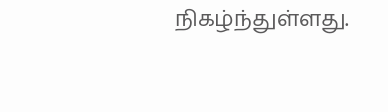நிகழ்ந்துள்ளது.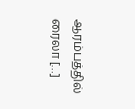ஆரம்பத்தில் ரைலா […]